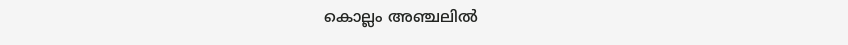കൊല്ലം അഞ്ചലിൽ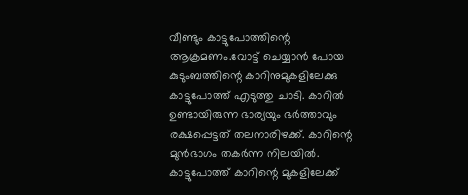വീണ്ടും കാട്ടുപോത്തിന്റെ ആക്രമണം.വോട്ട് ചെയ്യാൻ പോയ കുടുംബത്തിന്റെ കാറിനുമുകളിലേക്കു കാട്ടുപോത്ത് എടുത്തു ചാടി. കാറിൽ ഉണ്ടായിരുന്ന ഭാര്യയും ഭർത്താവും രക്ഷപ്പെട്ടത് തലനാരിഴക്ക്. കാറിന്റെ മുൻഭാഗം തകർന്ന നിലയിൽ. കാട്ടുപോത്ത് കാറിന്റെ മുകളിലേക്ക്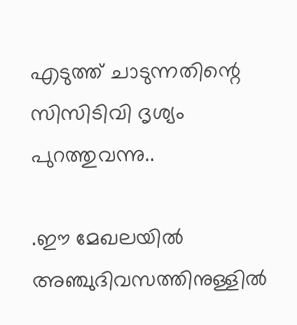എടുത്ത് ചാടുന്നതിന്റെ സിസിടിവി ദൃശ്യം പുറത്തുവന്നു..

.ഈ മേഖലയിൽ അഞ്ചുദിവസത്തിനുള്ളിൽ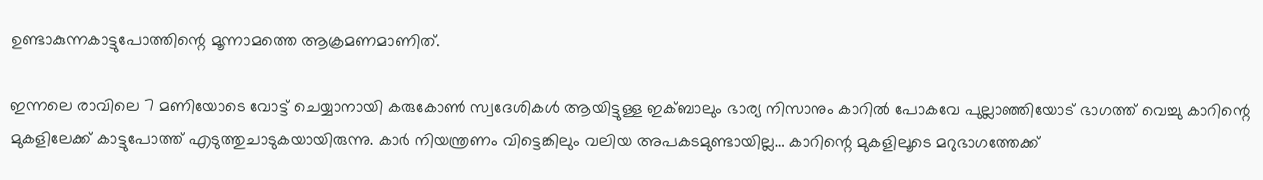ഉണ്ടാകുന്നകാട്ടുപോത്തിന്റെ മൂന്നാമത്തെ ആക്രമണമാണിത്.

ഇന്നലെ രാവിലെ 7 മണിയോടെ വോട്ട് ചെയ്യാനായി കരുകോൺ സ്വദേശികൾ ആയിട്ടുള്ള ഇക്ബാലും ഭാര്യ നിസാനും കാറിൽ പോകവേ പുല്ലാഞ്ഞിയോട് ഭാഗത്ത് വെച്ചു കാറിന്റെ മുകളിലേക്ക് കാട്ടുപോത്ത് എടുത്തുചാടുകയായിരുന്നു. കാർ നിയന്ത്രണം വിട്ടെങ്കിലും വലിയ അപകടമുണ്ടായില്ല… കാറിന്റെ മുകളിലൂടെ മറുഭാഗത്തേക്ക്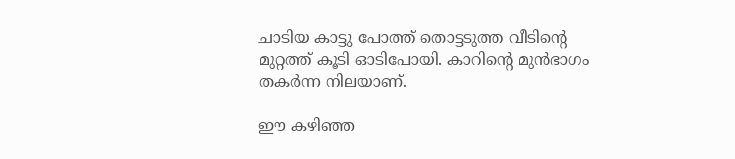ചാടിയ കാട്ടു പോത്ത് തൊട്ടടുത്ത വീടിന്റെ മുറ്റത്ത് കൂടി ഓടിപോയി. കാറിന്റെ മുൻഭാഗം തകർന്ന നിലയാണ്.

ഈ കഴിഞ്ഞ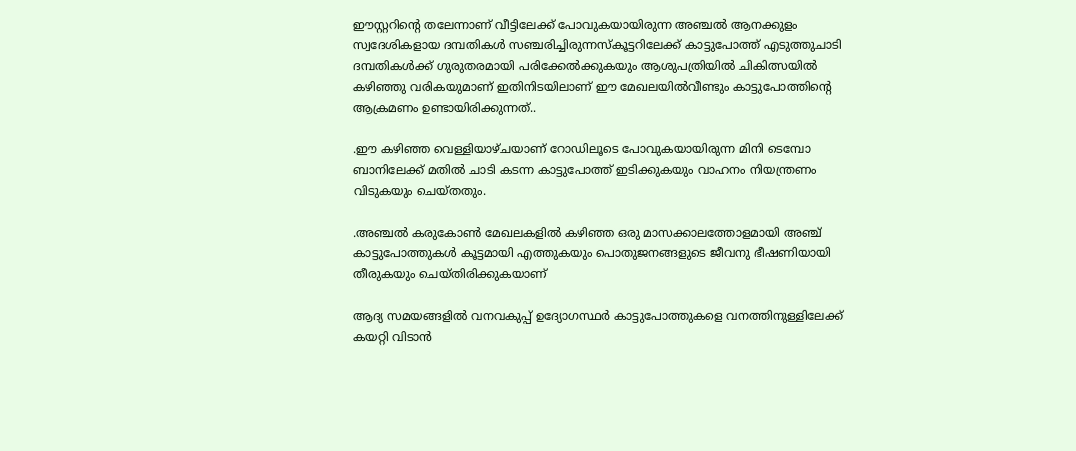ഈസ്റ്ററിന്റെ തലേന്നാണ് വീട്ടിലേക്ക് പോവുകയായിരുന്ന അഞ്ചൽ ആനക്കുളം സ്വദേശികളായ ദമ്പതികൾ സഞ്ചരിച്ചിരുന്നസ്കൂട്ടറിലേക്ക് കാട്ടുപോത്ത് എടുത്തുചാടി ദമ്പതികൾക്ക് ഗുരുതരമായി പരിക്കേൽക്കുകയും ആശുപത്രിയിൽ ചികിത്സയിൽ കഴിഞ്ഞു വരികയുമാണ് ഇതിനിടയിലാണ് ഈ മേഖലയിൽവീണ്ടും കാട്ടുപോത്തിന്റെ ആക്രമണം ഉണ്ടായിരിക്കുന്നത്..

.ഈ കഴിഞ്ഞ വെള്ളിയാഴ്ചയാണ് റോഡിലൂടെ പോവുകയായിരുന്ന മിനി ടെമ്പോ ബാനിലേക്ക്‌ മതിൽ ചാടി കടന്ന കാട്ടുപോത്ത് ഇടിക്കുകയും വാഹനം നിയന്ത്രണം വിടുകയും ചെയ്തതും.

.അഞ്ചൽ കരുകോൺ മേഖലകളിൽ കഴിഞ്ഞ ഒരു മാസക്കാലത്തോളമായി അഞ്ച് കാട്ടുപോത്തുകൾ കൂട്ടമായി എത്തുകയും പൊതുജനങ്ങളുടെ ജീവനു ഭീഷണിയായി തീരുകയും ചെയ്തിരിക്കുകയാണ്

ആദ്യ സമയങ്ങളിൽ വനവകുപ്പ് ഉദ്യോഗസ്ഥർ കാട്ടുപോത്തുകളെ വനത്തിനുള്ളിലേക്ക് കയറ്റി വിടാൻ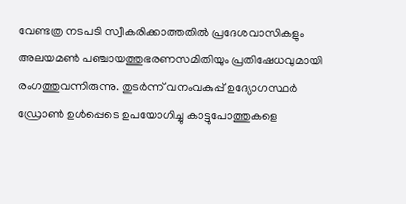വേണ്ടത്ര നടപടി സ്വീകരിക്കാത്തതിൽ പ്രദേശവാസികളും അലയമൺ പഞ്ചായത്തുഭരണസമിതിയും പ്രതിഷേധവുമായി രംഗത്തുവന്നിരുന്നു. തുടർന്ന് വനംവകുപ്പ് ഉദ്യോഗസ്ഥർ ഡ്രോൺ ഉൾപ്പെടെ ഉപയോഗിച്ചു കാട്ടുപോത്തുകളെ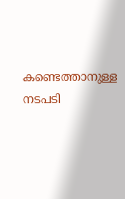കണ്ടെത്താനുള്ള നടപടി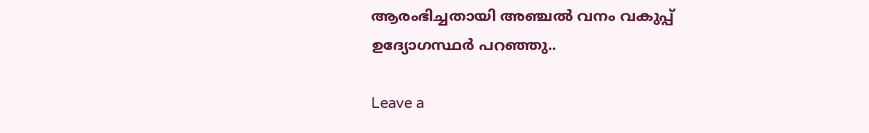ആരംഭിച്ചതായി അഞ്ചൽ വനം വകുപ്പ് ഉദ്യോഗസ്ഥർ പറഞ്ഞു..

Leave a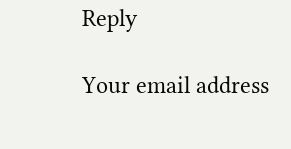Reply

Your email address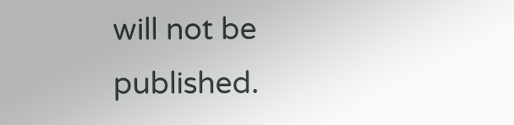will not be published.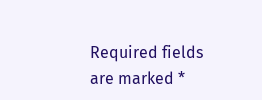Required fields are marked *